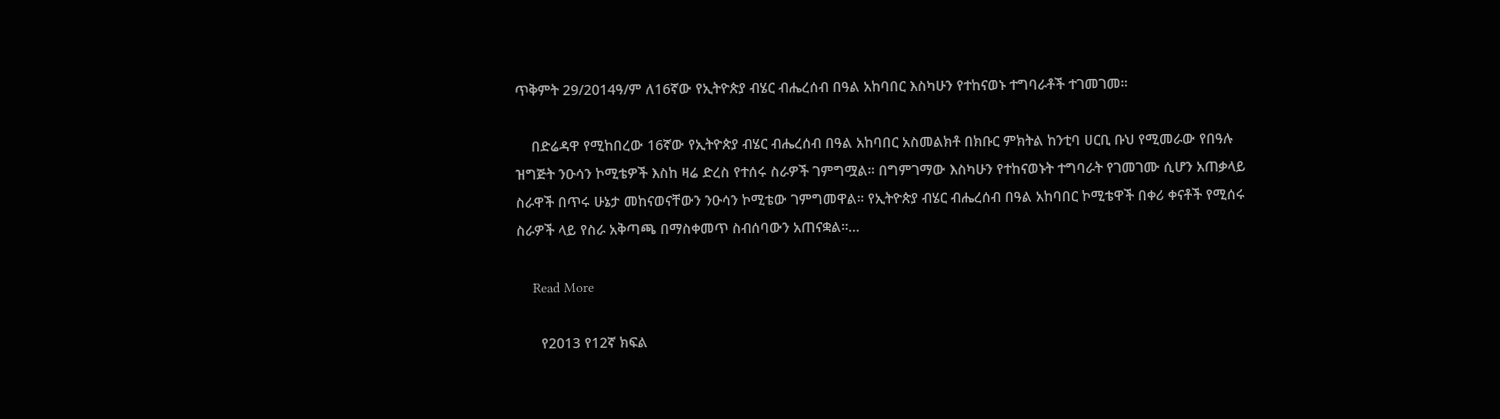ጥቅምት 29/2014ዓ/ም ለ16ኛው የኢትዮጵያ ብሄር ብሔረሰብ በዓል አከባበር እስካሁን የተከናወኑ ተግባራቶች ተገመገመ።

    በድሬዳዋ የሚከበረው 16ኛው የኢትዮጵያ ብሄር ብሔረሰብ በዓል አከባበር አስመልክቶ በክቡር ምክትል ከንቲባ ሀርቢ ቡህ የሚመራው የበዓሉ ዝግጅት ንዑሳን ኮሚቴዎች እስከ ዛሬ ድረስ የተሰሩ ስራዎች ገምግሟል። በግምገማው እስካሁን የተከናወኑት ተግባራት የገመገሙ ሲሆን አጠቃላይ ስራዋች በጥሩ ሁኔታ መከናወናቸውን ንዑሳን ኮሚቴው ገምግመዋል። የኢትዮጵያ ብሄር ብሔረሰብ በዓል አከባበር ኮሚቴዋች በቀሪ ቀናቶች የሚሰሩ ስራዎች ላይ የስራ አቅጣጫ በማስቀመጥ ስብሰባውን አጠናቋል።…

    Read More

      የ2013 የ12ኛ ክፍል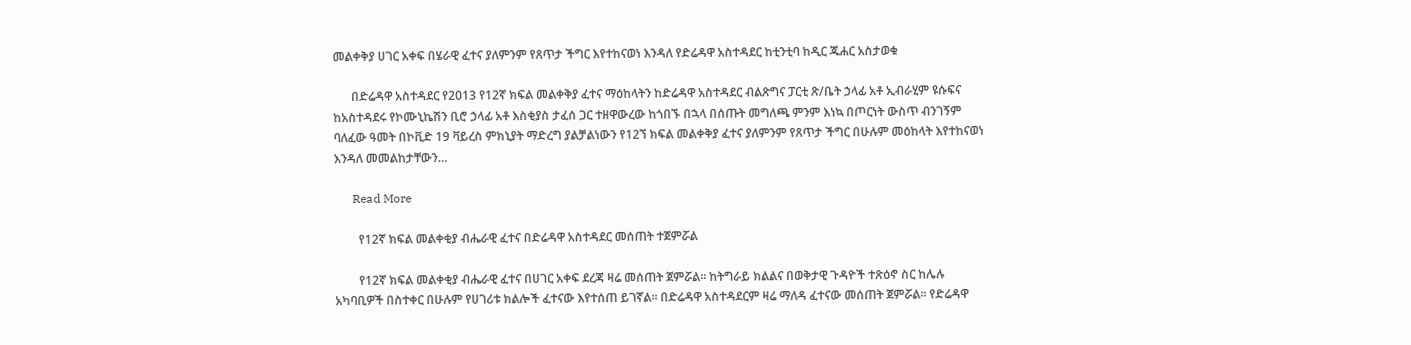መልቀቅያ ሀገር አቀፍ በሄራዊ ፈተና ያለምንም የጸጥታ ችግር እየተከናወነ እንዳለ የድሬዳዋ አስተዳደር ከቲንቲባ ከዲር ጁሐር አስታወቁ

      በድሬዳዋ አስተዳደር የ2013 የ12ኛ ክፍል መልቀቅያ ፈተና ማዕከላትን ከድሬዳዋ አስተዳደር ብልጽግና ፓርቲ ጽ/ቤት ኃላፊ አቶ ኢብራሂም ዩሱፍና ከአስተዳደሩ የኮሙኒኬሽን ቢሮ ኃላፊ አቶ እስቂያስ ታፈሰ ጋር ተዘዋውረው ከጎበኙ በኋላ በሰጡት መግለጫ ምንም እነኳ በጦርነት ውስጥ ብንገኝም ባለፈው ዓመት በኮቪድ 19 ቫይረስ ምክኒያት ማድረግ ያልቻልነውን የ12ኘ ክፍል መልቀቅያ ፈተና ያለምንም የጸጥታ ችግር በሁሉም መዕከላት እየተከናወነ እንዳለ መመልከታቸውን…

      Read More

        የ12ኛ ክፍል መልቀቂያ ብሔራዊ ፈተና በድሬዳዋ አስተዳደር መሰጠት ተጀምሯል

        የ12ኛ ክፍል መልቀቂያ ብሔራዊ ፈተና በሀገር አቀፍ ደረጃ ዛሬ መሰጠት ጀምሯል። ከትግራይ ክልልና በወቅታዊ ጉዳዮች ተጽዕኖ ስር ከሌሉ አካባቢዎች በስተቀር በሁሉም የሀገሪቱ ክልሎች ፈተናው እየተሰጠ ይገኛል። በድሬዳዋ አስተዳደርም ዛሬ ማለዳ ፈተናው መሰጠት ጀምሯል። የድሬዳዋ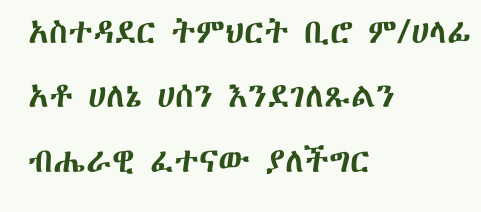አስተዳደር ትምህርት ቢሮ ም/ሀላፊ አቶ ሀለኔ ሀሰን እንደገለጹልን ብሔራዊ ፈተናው ያለችግር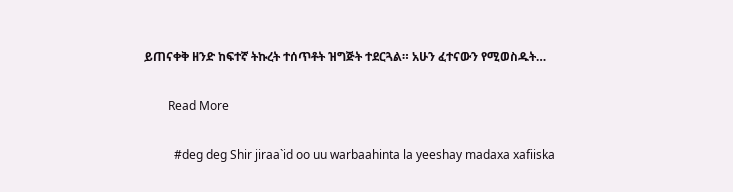ይጠናቀቅ ዘንድ ከፍተኛ ትኩረት ተሰጥቶት ዝግጅት ተደርጓል። አሁን ፈተናውን የሚወስዱት…

        Read More

          #deg deg Shir jiraa`id oo uu warbaahinta la yeeshay madaxa xafiiska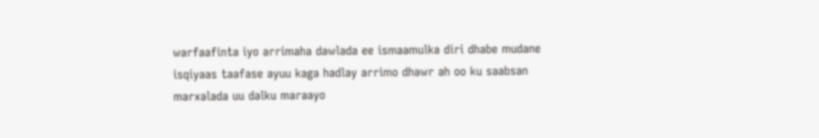warfaafinta iyo arrimaha dawlada ee ismaamulka diri dhabe mudane isqiyaas taafase ayuu kaga hadlay arrimo dhawr ah oo ku saabsan marxalada uu dalku maraayo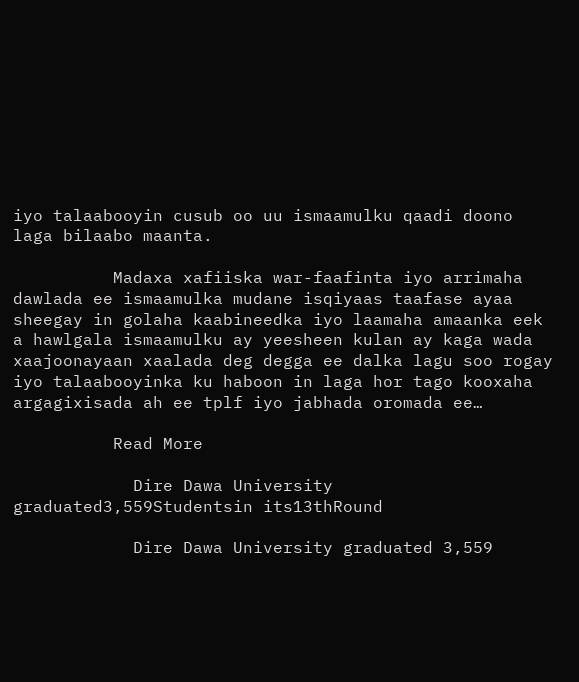iyo talaabooyin cusub oo uu ismaamulku qaadi doono laga bilaabo maanta.

          Madaxa xafiiska war-faafinta iyo arrimaha dawlada ee ismaamulka mudane isqiyaas taafase ayaa sheegay in golaha kaabineedka iyo laamaha amaanka eek a hawlgala ismaamulku ay yeesheen kulan ay kaga wada xaajoonayaan xaalada deg degga ee dalka lagu soo rogay iyo talaabooyinka ku haboon in laga hor tago kooxaha argagixisada ah ee tplf iyo jabhada oromada ee…

          Read More

            Dire Dawa University graduated3,559Studentsin its13thRound

            Dire Dawa University graduated 3,559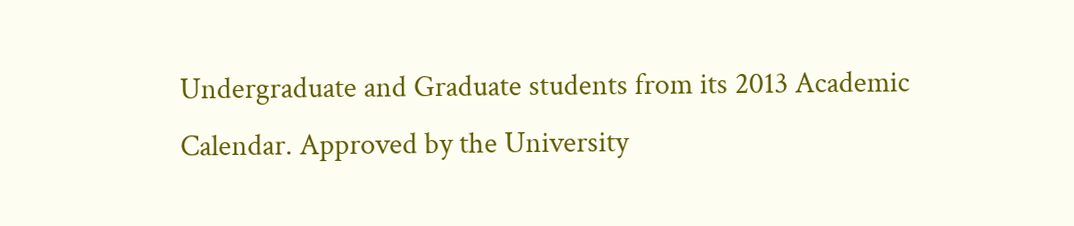Undergraduate and Graduate students from its 2013 Academic Calendar. Approved by the University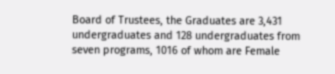Board of Trustees, the Graduates are 3,431 undergraduates and 128 undergraduates from seven programs, 1016 of whom are Female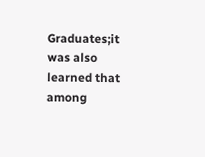Graduates;it was also learned that among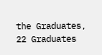the Graduates, 22 Graduates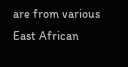are from various East African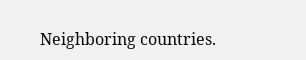Neighboring countries.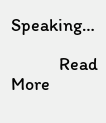Speaking…

            Read More